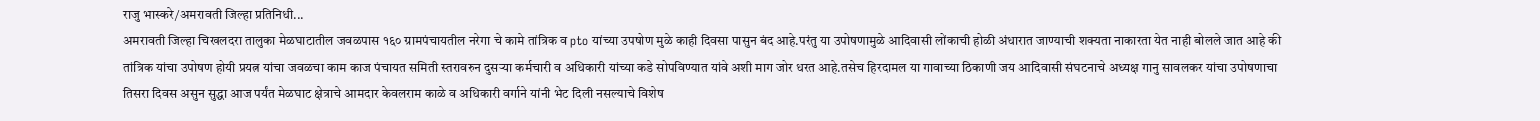राजु भास्करे/अमरावती जिल्हा प्रतिनिधी...
अमरावती जिल्हा चिखलदरा तालुका मेळघाटातील जवळपास १६० ग्रामपंचायतील नरेगा चे कामे तांत्रिक व pto यांच्या उपषोण मुळे काही दिवसा पासुन बंद आहे.परंतु या उपोषणामुळे आदिवासी लोंकाची होळी अंधारात जाण्याची शक्यता नाकारता येत नाही बोलले जात आहे की तांत्रिक यांचा उपोषण होयी प्रयत्न यांचा जवळचा काम काज पंचायत समिती स्तरावरुन दुसऱ्या कर्मचारी व अधिकारी यांच्या कडे सोपविण्यात यांवे अशी माग जोर धरत आहे.तसेच हिरदामल या गावाच्या ठिकाणी जय आदिवासी संघटनाचे अध्यक्ष गानु सावलकर यांचा उपोषणाचा तिसरा दिवस असुन सुद्धा आज पर्यंत मेळघाट क्षेत्राचे आमदार केवलराम काळे व अधिकारी वर्गाने यांनी भेट दिली नसल्याचे विशेष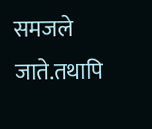समजले जाते.तथापि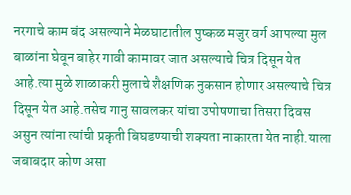नरगाचे काम बंद असल्याने मेळघाटातील पुष्कळ मजुर वर्ग आपल्या मुल बाळांना घेवून बाहेर गावी कामावर जात असल्याचे चित्र दिसून येत आहे.त्या मुळे शाळाकरी मुलाचे शैक्षणिक नुकसान होणार असल्याचे चित्र दिसून येत आहे.तसेच गानु सावलकर यांचा उपोषणाचा तिसरा दिवस असुन त्यांना त्यांची प्रकृती बिघडण्याची शक्यता नाकारता येत नाही.याला जबाबदार कोण असा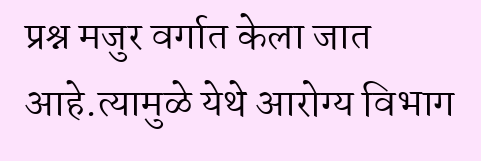प्रश्न मजुर वर्गात केला जात आहे.त्यामुळे येथे आरोग्य विभाग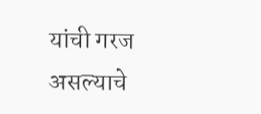यांची गरज असल्याचे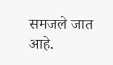समजले जात आहे.